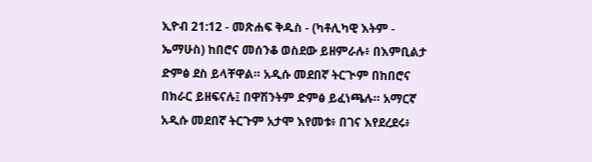ኢዮብ 21:12 - መጽሐፍ ቅዱስ - (ካቶሊካዊ እትም - ኤማሁስ) ከበሮና መሰንቆ ወስደው ይዘምራሉ፥ በእምቢልታ ድምፅ ደስ ይላቸዋል። አዲሱ መደበኛ ትርጒም በከበሮና በክራር ይዘፍናሉ፤ በዋሽንትም ድምፅ ይፈነጫሉ። አማርኛ አዲሱ መደበኛ ትርጉም አታሞ እየመቱ፥ በገና እየደረደሩ፥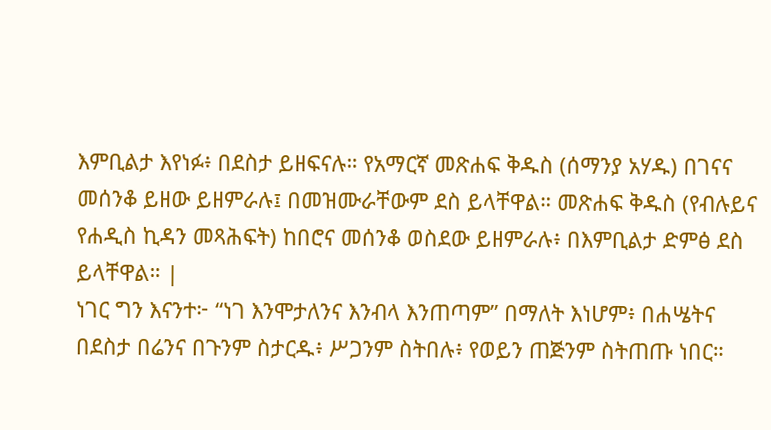እምቢልታ እየነፉ፥ በደስታ ይዘፍናሉ። የአማርኛ መጽሐፍ ቅዱስ (ሰማንያ አሃዱ) በገናና መሰንቆ ይዘው ይዘምራሉ፤ በመዝሙራቸውም ደስ ይላቸዋል። መጽሐፍ ቅዱስ (የብሉይና የሐዲስ ኪዳን መጻሕፍት) ከበሮና መሰንቆ ወስደው ይዘምራሉ፥ በእምቢልታ ድምፅ ደስ ይላቸዋል። |
ነገር ግን እናንተ፦ “ነገ እንሞታለንና እንብላ እንጠጣም” በማለት እነሆም፥ በሐሤትና በደስታ በሬንና በጉንም ስታርዱ፥ ሥጋንም ስትበሉ፥ የወይን ጠጅንም ስትጠጡ ነበር።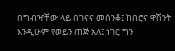በግብዣቸው ላይ በገናና መሰንቆ፤ ከበሮና ዋሽንት እንዲሁም የወይን ጠጅ አለ፤ ነገር ግን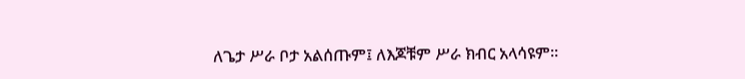ለጌታ ሥራ ቦታ አልሰጡም፤ ለእጆቹም ሥራ ክብር አላሳዩም።